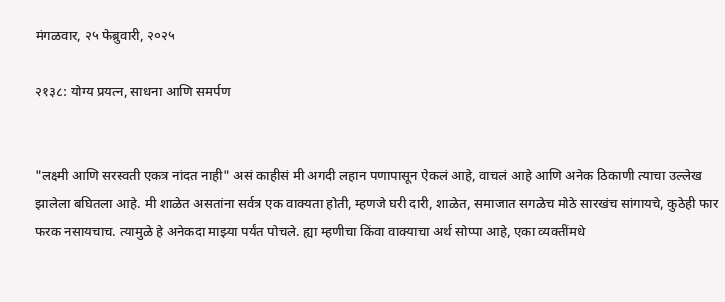मंगळवार, २५ फेब्रुवारी, २०२५

२१३८: योग्य प्रयत्न, साधना आणि समर्पण


"लक्ष्मी आणि सरस्वती एकत्र नांदत नाही" असं काहीसं मी अगदी लहान पणापासून ऐकलं आहे, वाचलं आहे आणि अनेक ठिकाणी त्याचा उल्लेख झालेला बघितला आहे. मी शाळेत असतांना सर्वत्र एक वाक्यता होती, म्हणजे घरी दारी, शाळेत, समाजात सगळेच मोठे सारखंच सांगायचे, कुठेही फार फरक नसायचाच. त्यामुळे हे अनेकदा माझ्या पर्यंत पोचले. ह्या म्हणीचा किंवा वाक्याचा अर्थ सोप्पा आहे, एका व्यक्तींमधे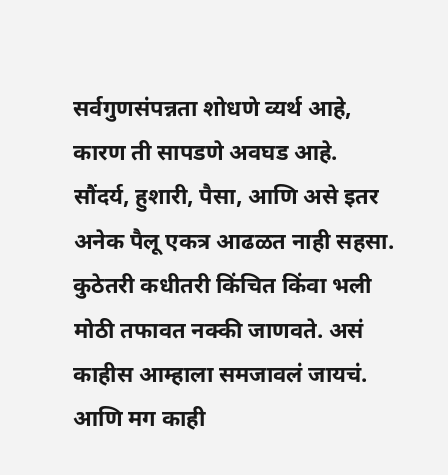सर्वगुणसंपन्नता शोधणे व्यर्थ आहे, कारण ती सापडणे अवघड आहे. सौंदर्य, हुशारी, पैसा, आणि असे इतर अनेक पैलू एकत्र आढळत नाही सहसा. कुठेतरी कधीतरी किंचित किंवा भली मोठी तफावत नक्की जाणवते. असं काहीस आम्हाला समजावलं जायचं. आणि मग काही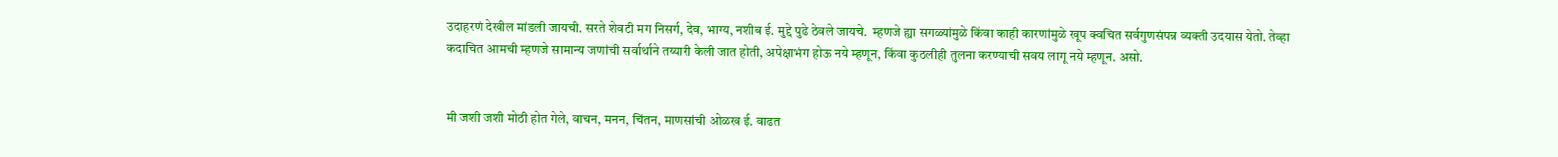उदाहरणं देखील मांडली जायची. सरते शेवटी मग निसर्ग, देव, भाग्य, नशीब ई. मुद्दे पुढे ठेवले जायचे.  म्हणजे ह्या सगळ्यांमुळे किंवा काही कारणांमुळे खूप क्वचित सर्वगुणसंपन्न व्यक्ती उदयास येतो. तेव्हा कदाचित आमची म्हणजे सामान्य जणांची सर्वार्थाने तय्यारी केली जात होती, अपेक्षाभंग होऊ नये म्हणून, किंवा कुठलीही तुलना करण्याची सवय लागू नये म्हणून. असो.


मी जशी जशी मोठी होत गेले, वाचन, मनन, चिंतन, माणसांची ओळख ई. वाढत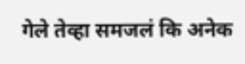गेले तेव्हा समजलं कि अनेक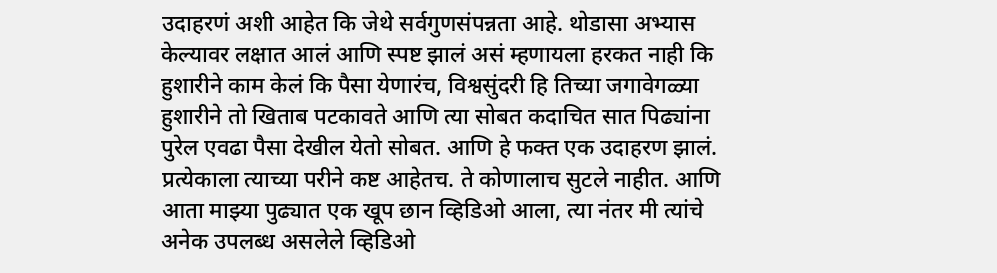उदाहरणं अशी आहेत कि जेथे सर्वगुणसंपन्नता आहे. थोडासा अभ्यास केल्यावर लक्षात आलं आणि स्पष्ट झालं असं म्हणायला हरकत नाही कि हुशारीने काम केलं कि पैसा येणारंच, विश्वसुंदरी हि तिच्या जगावेगळ्या हुशारीने तो खिताब पटकावते आणि त्या सोबत कदाचित सात पिढ्यांना पुरेल एवढा पैसा देखील येतो सोबत. आणि हे फक्त एक उदाहरण झालं. प्रत्येकाला त्याच्या परीने कष्ट आहेतच. ते कोणालाच सुटले नाहीत. आणि आता माझ्या पुढ्यात एक खूप छान व्हिडिओ आला, त्या नंतर मी त्यांचे अनेक उपलब्ध असलेले व्हिडिओ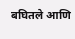बघितले आणि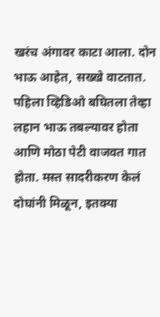खरंच अंगावर काटा आला. दोन भाऊ आहेत, सख्खे वाटतात. पहिला व्हिडिओ बघितला तेव्हा लहान भाऊ तबल्यावर होता आणि मोठा पेटी वाजवत गात होता. मस्त सादरीकरण केलं दोघांनी मिळून, इतक्या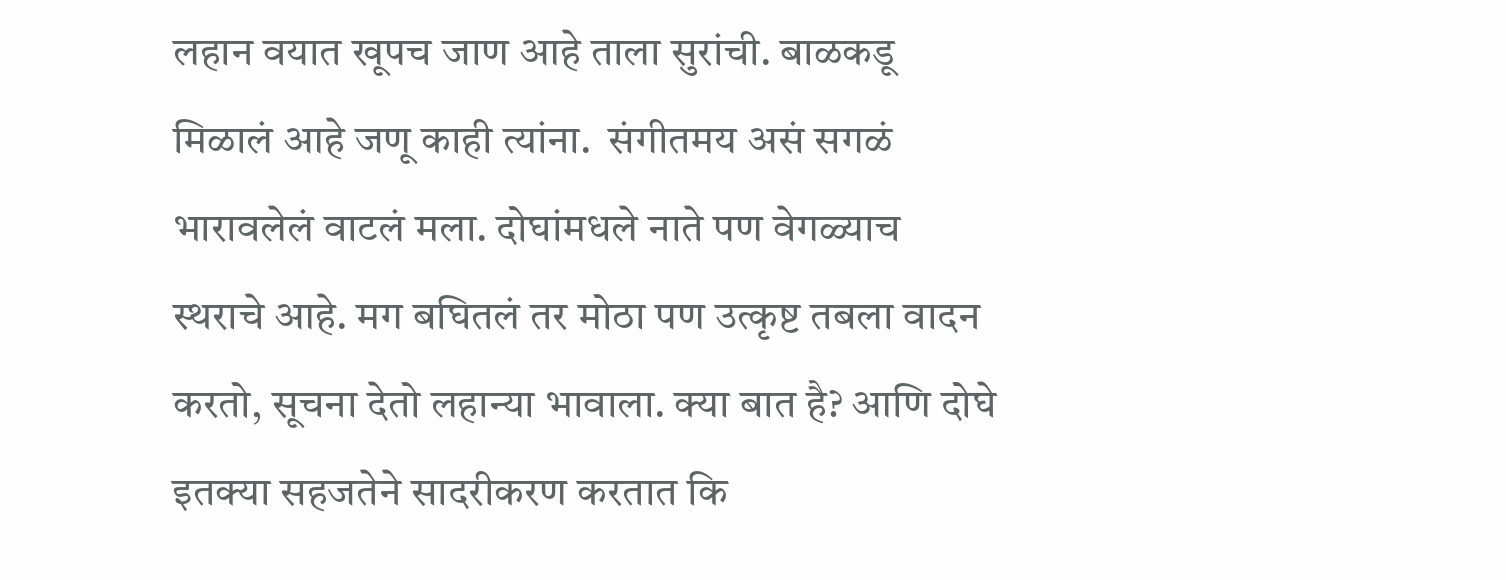लहान वयात खूपच जाण आहे ताला सुरांची. बाळकडू मिळालं आहे जणू काही त्यांना.  संगीतमय असं सगळं भारावलेलं वाटलं मला. दोघांमधले नाते पण वेगळ्याच स्थराचे आहे. मग बघितलं तर मोठा पण उत्कृष्ट तबला वादन करतो, सूचना देतो लहान्या भावाला. क्या बात है? आणि दोघे इतक्या सहजतेने सादरीकरण करतात कि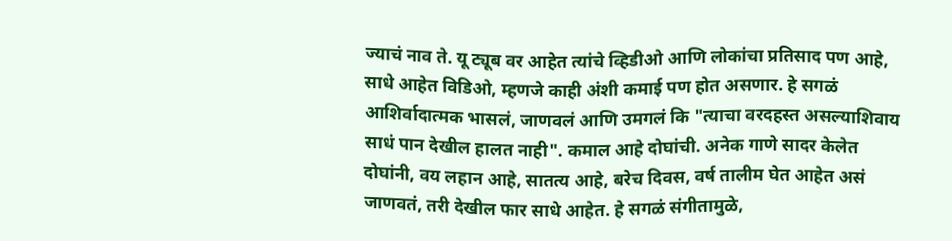ज्याचं नाव ते. यू ट्यूब वर आहेत त्यांचे व्हिडीओ आणि लोकांचा प्रतिसाद पण आहे, साधे आहेत विडिओ, म्हणजे काही अंशी कमाई पण होत असणार. हे सगळं आशिर्वादात्मक भासलं, जाणवलं आणि उमगलं कि "त्याचा वरदहस्त असल्याशिवाय साधं पान देखील हालत नाही". कमाल आहे दोघांची. अनेक गाणे सादर केलेत दोघांनी, वय लहान आहे, सातत्य आहे, बरेच दिवस, वर्ष तालीम घेत आहेत असं जाणवतं, तरी देखील फार साधे आहेत. हे सगळं संगीतामुळे,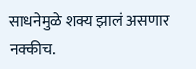साधनेमुळे शक्य झालं असणार नक्कीच.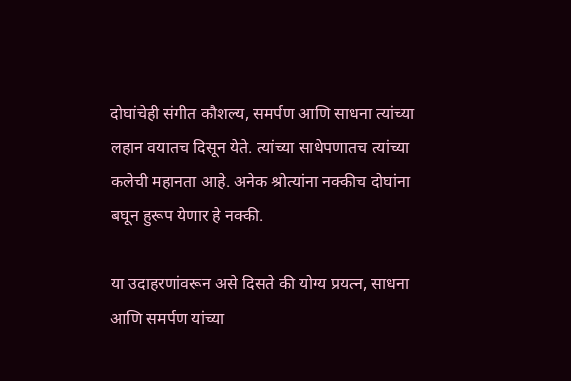दोघांचेही संगीत कौशल्य, समर्पण आणि साधना त्यांच्या लहान वयातच दिसून येते. त्यांच्या साधेपणातच त्यांच्या कलेची महानता आहे. अनेक श्रोत्यांना नक्कीच दोघांना बघून हुरूप येणार हे नक्की.

या उदाहरणांवरून असे दिसते की योग्य प्रयत्न, साधना आणि समर्पण यांच्या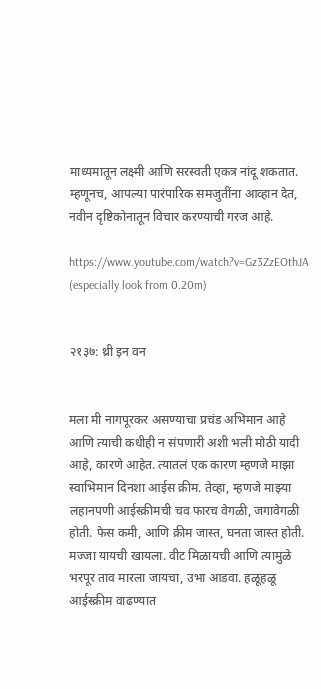माध्यमातून लक्ष्मी आणि सरस्वती एकत्र नांदू शकतात. म्हणूनच, आपल्या पारंपारिक समजुतींना आव्हान देत, नवीन दृष्टिकोनातून विचार करण्याची गरज आहे.

https://www.youtube.com/watch?v=Gz3ZzEOthJA (especially look from 0.20m)


२१३७: थ्री इन वन


मला मी नागपूरकर असण्याचा प्रचंड अभिमान आहे आणि त्याची कधीही न संपणारी अशी भली मोठी यादी आहे, कारणे आहेत. त्यातलं एक कारण म्हणजे माझा स्वाभिमान दिनशा आईस क्रीम. तेव्हा, म्हणजे माझ्या लहानपणी आईस्क्रीमची चव फारच वेगळी, जगावेगळी होती. फेस कमी, आणि क्रीम जास्त, घनता जास्त होती. मज्जा यायची खायला. वीट मिळायची आणि त्यामुळे भरपूर ताव मारला जायचा, उभा आडवा. हळूहळू आईस्क्रीम वाढण्यात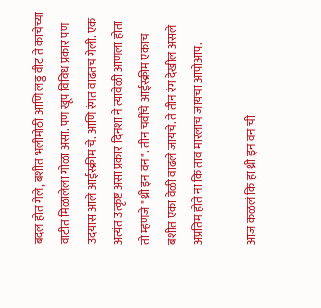बदल होत गेले, बशीत भलीमोठी आणि लठ्ठ वीट ते काचेच्या वाटीत मिळालेला गोळा असा. पण खूप विविध प्रकार पण उदयास आले आईस्क्रीम चे. आणि रंगत वाढतच गेली. एक अत्यंत उत्कृष्ट असा प्रकार दिनशा ने त्यावेळी आणला होता तो म्हणजे "थ्री इन वन". तीन चवींचे आईस्क्रीम एकाच बशीत एका वेळी वाढले जायचे. ते तीन रंग देखील असले अप्रतिम होते ना कि ताव मारलाच जायचा आपोआप.

आज कळलं कि हा थ्री इन वन ची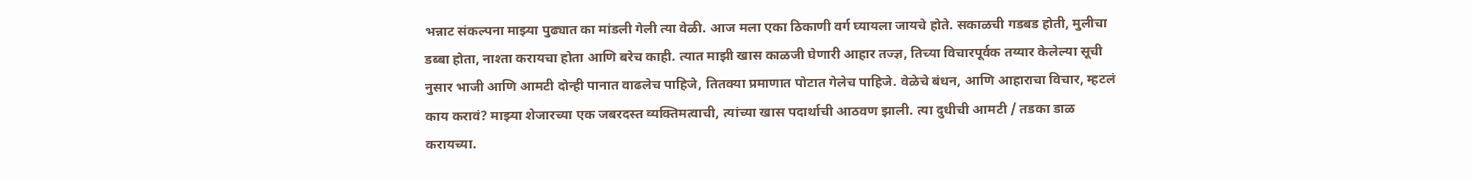भन्नाट संकल्पना माझ्या पुढ्यात का मांडली गेली त्या वेळी. आज मला एका ठिकाणी वर्ग घ्यायला जायचे होते. सकाळची गडबड होती, मुलीचा डब्बा होता, नाश्ता करायचा होता आणि बरेच काही. त्यात माझी खास काळजी घेणारी आहार तज्ज्ञ, तिच्या विचारपूर्वक तय्यार केलेल्या सूची नुसार भाजी आणि आमटी दोन्ही पानात वाढलेच पाहिजे, तितक्या प्रमाणात पोटात गेलेच पाहिजे. वेळेचे बंधन, आणि आहाराचा विचार, म्हटलं काय करावं? माझ्या शेजारच्या एक जबरदस्त व्यक्तिमत्वाची, त्यांच्या खास पदार्थाची आठवण झाली. त्या दुधीची आमटी / तडका डाळ करायच्या.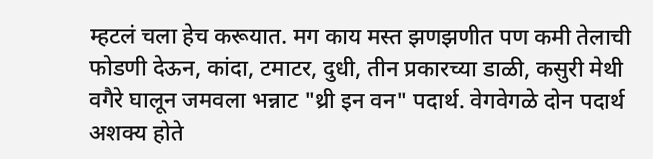म्हटलं चला हेच करूयात. मग काय मस्त झणझणीत पण कमी तेलाची फोडणी देऊन, कांदा, टमाटर, दुधी, तीन प्रकारच्या डाळी, कसुरी मेथी वगैरे घालून जमवला भन्नाट "थ्री इन वन" पदार्थ. वेगवेगळे दोन पदार्थ अशक्य होते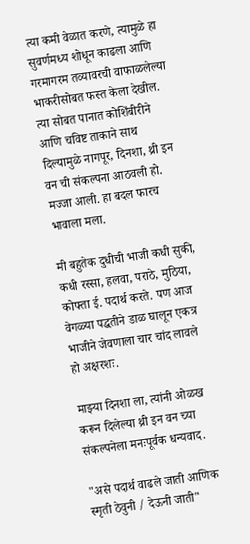त्या कमी वेळात करणे, त्यामुळे हा सुवर्णमध्य शोधून काढला आणि गरमागरम तव्यावरची वाफाळलेल्या भाकरीसोबत फस्त केला देखील. त्या सोबत पानात कोशिंबीरीने आणि चविष्ट ताकाने साथ दिल्यामुळे नागपूर, दिनशा, थ्री इन वन ची संकल्पना आठवली हो. मज्जा आली. हा बदल फारच भावाला मला.

मी बहुतेक दुधीची भाजी कधी सुकी, कधी रस्सा, हलवा, पराठे, मुठिया, कोफ्ता ई. पदार्थ करते. पण आज वेगळ्या पद्धतीने डाळ घालून एकत्र भाजीने जेवणाला चार चांद लावले हो अक्षरशः.

माझ्या दिनशा ला, त्यांनी ओळख करून दिलेल्या थ्री इन वन च्या संकल्पनेला मनःपूर्वक धन्यवाद.

"असे पदार्थ वाढले जाती आणिक स्मृती ठेवुनी / देऊनी जाती"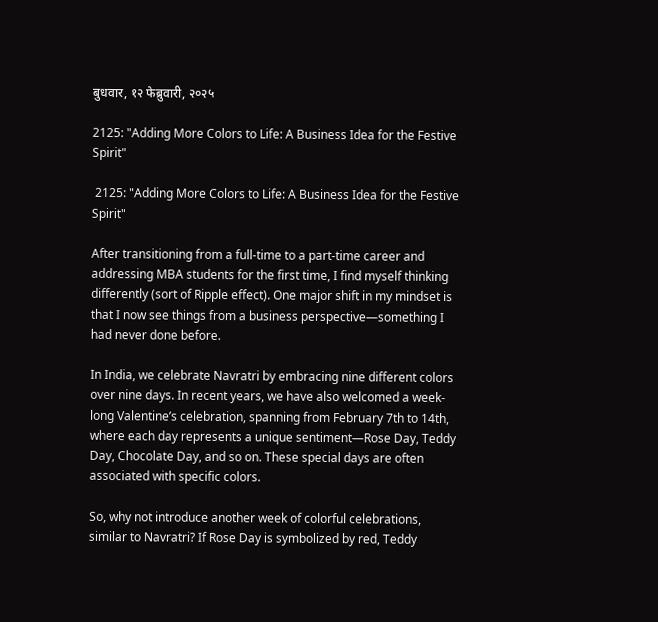बुधवार, १२ फेब्रुवारी, २०२५

2125: "Adding More Colors to Life: A Business Idea for the Festive Spirit"

 2125: "Adding More Colors to Life: A Business Idea for the Festive Spirit"

After transitioning from a full-time to a part-time career and addressing MBA students for the first time, I find myself thinking differently (sort of Ripple effect). One major shift in my mindset is that I now see things from a business perspective—something I had never done before.

In India, we celebrate Navratri by embracing nine different colors over nine days. In recent years, we have also welcomed a week-long Valentine’s celebration, spanning from February 7th to 14th, where each day represents a unique sentiment—Rose Day, Teddy Day, Chocolate Day, and so on. These special days are often associated with specific colors.

So, why not introduce another week of colorful celebrations, similar to Navratri? If Rose Day is symbolized by red, Teddy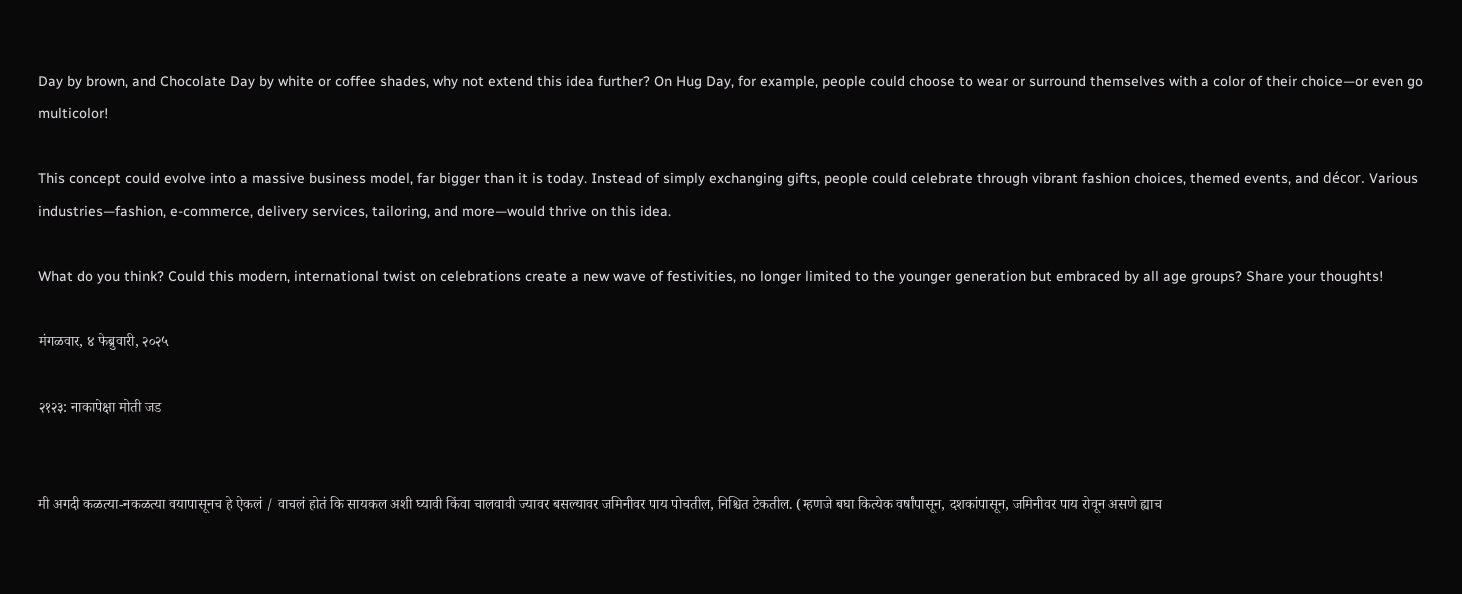Day by brown, and Chocolate Day by white or coffee shades, why not extend this idea further? On Hug Day, for example, people could choose to wear or surround themselves with a color of their choice—or even go multicolor!

This concept could evolve into a massive business model, far bigger than it is today. Instead of simply exchanging gifts, people could celebrate through vibrant fashion choices, themed events, and décor. Various industries—fashion, e-commerce, delivery services, tailoring, and more—would thrive on this idea.

What do you think? Could this modern, international twist on celebrations create a new wave of festivities, no longer limited to the younger generation but embraced by all age groups? Share your thoughts!

मंगळवार, ४ फेब्रुवारी, २०२५

२१२३: नाकापेक्षा मोती जड


मी अगदी कळत्या-नकळत्या वयापासूनच हे ऐकलं / वाचलं होतं कि सायकल अशी घ्यावी किंवा चालवावी ज्यावर बसल्यावर जमिनीवर पाय पोचतील, निश्चित टेकतील. (म्हणजे बघा कित्येक वर्षांपासून, दशकांपासून, जमिनीवर पाय रोवून असणे ह्याच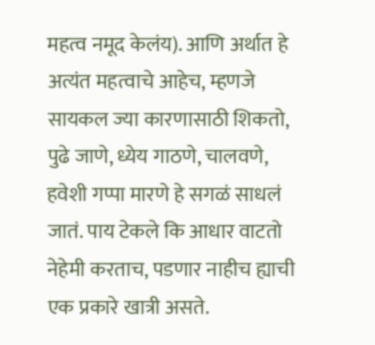महत्व नमूद केलंय). आणि अर्थात हे अत्यंत महत्वाचे आहेच, म्हणजे सायकल ज्या कारणासाठी शिकतो, पुढे जाणे, ध्येय गाठणे, चालवणे, हवेशी गप्पा मारणे हे सगळं साधलं जातं. पाय टेकले कि आधार वाटतो नेहेमी करताच, पडणार नाहीच ह्याची एक प्रकारे खात्री असते.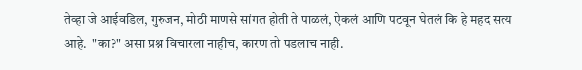तेव्हा जे आईवडिल, गुरुजन, मोठी माणसे सांगत होती ते पाळलं, ऐकलं आणि पटवून घेतलं कि हे महद सत्य आहे.  "का?" असा प्रश्न विचारला नाहीच, कारण तो पडलाच नाही.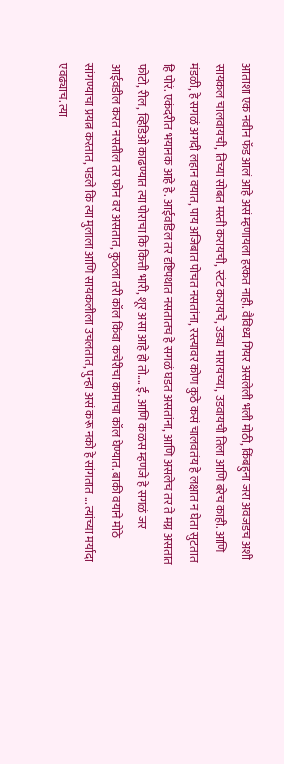आताशा एक नवीन फॅड आलं आहे असं म्हणायला हरकत नाही. वैविध्य गियर असलेली भली मोठी, किंबहुना जरा अवजडच अशी सायकल चालवायची, तिच्या सोबत मस्ती करायची, स्टंट करायचे, उड्या मारायच्या, उडवायची तिला आणि बरेच काही. आणि मंडळी, हे सगळं अगदी लहान वयात, पाय अजिबात पोचत नसतांना, रस्त्यावर कोण कुठे कसं चालवतंय हे लक्षात न घेता सुटतात हि पोरं. एकंदरीत भयानक आहे हे. आईवडिल तर दृष्टिपथात नसतातच हे सगळं घडत असतांना, आणि असलेच तर ते मग्न असतात फोटो, रील, व्हिडिओ काढण्यात त्या पोराचा कि कित्ती भारी, शूर असा आहे हो तो.... ई. आणि कळस म्हणजे हे सगळं जर आईवडील करत नसतील तर फोन वर असतात, कुठला तरी कॉल किंवा कचेरीचा कामाचा कॉल घेण्यात. बाकी वयाने मोठे सांगण्याचा प्रयत्न करतात, पडले कि त्या मुलाला आणि सायकलीला उचलतात, पुन्हा असं करू नको हे सांगतात ... त्यांच्या मर्यादा एवढ्याच. त्या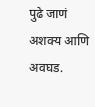पुढे जाणं अशक्य आणि अवघड.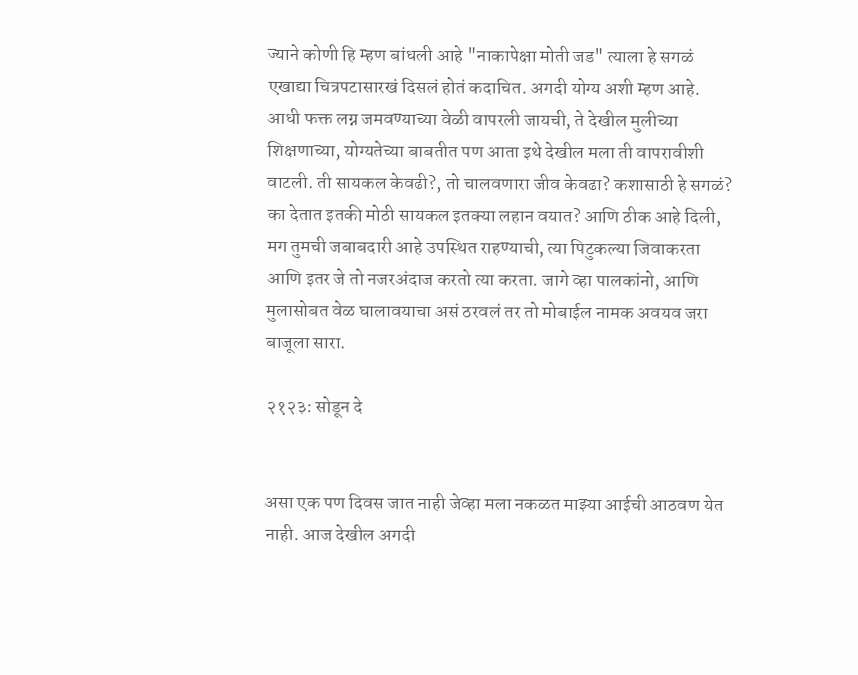ज्याने कोणी हि म्हण बांधली आहे "नाकापेक्षा मोती जड" त्याला हे सगळं एखाद्या चित्रपटासारखं दिसलं होतं कदाचित. अगदी योग्य अशी म्हण आहे. आधी फक्त लग्न जमवण्याच्या वेळी वापरली जायची, ते देखील मुलीच्या शिक्षणाच्या, योग्यतेच्या बाबतीत पण आता इथे देखील मला ती वापरावीशी वाटली. ती सायकल केवढी?, तो चालवणारा जीव केवढा? कशासाठी हे सगळं? का देतात इतकी मोठी सायकल इतक्या लहान वयात? आणि ठीक आहे दिली, मग तुमची जबाबदारी आहे उपस्थित राहण्याची, त्या पिटुकल्या जिवाकरता आणि इतर जे तो नजरअंदाज करतो त्या करता. जागे व्हा पालकांनो, आणि मुलासोबत वेळ घालावयाचा असं ठरवलं तर तो मोबाईल नामक अवयव जरा बाजूला सारा.

२१२३: सोडून दे


असा एक पण दिवस जात नाही जेव्हा मला नकळत माझ्या आईची आठवण येत नाही. आज देखील अगदी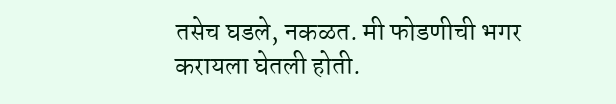तसेच घडले, नकळत. मी फोडणीची भगर करायला घेतली होती.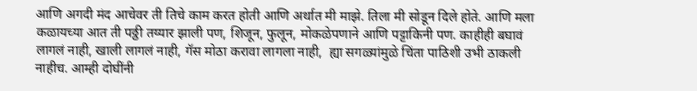आणि अगदी मंद आचेवर ती तिचे काम करत होती आणि अर्थात मी माझे. तिला मी सोडून दिले होते. आणि मला कळायच्या आत ती पठ्ठी तय्यार झाली पण, शिजून, फुलून, मोकळेपणाने आणि पट्टाकिनी पण. काहीही बघावं लागलं नाही, खाली लागलं नाही, गॅस मोठा करावा लागला नाही,  ह्या सगळ्यांमुळे चिंता पाठिशी उभी ठाकली नाहीच. आम्ही दोघींनी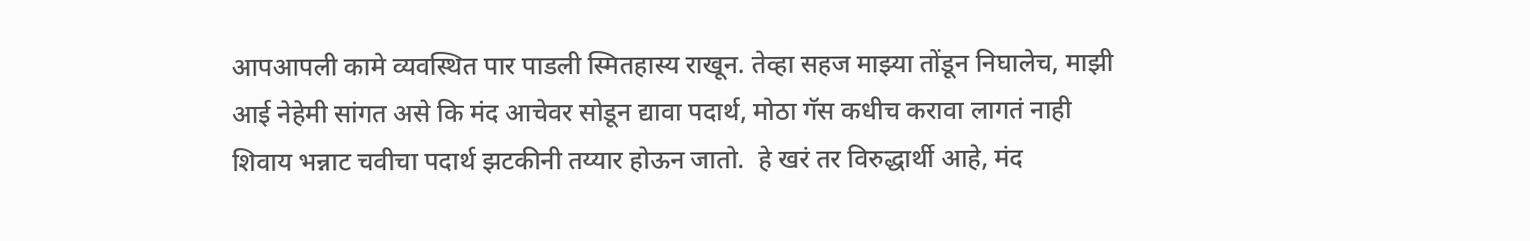आपआपली कामे व्यवस्थित पार पाडली स्मितहास्य राखून. तेव्हा सहज माझ्या तोंडून निघालेच, माझी आई नेहेमी सांगत असे कि मंद आचेवर सोडून द्यावा पदार्थ, मोठा गॅस कधीच करावा लागतं नाही शिवाय भन्नाट चवीचा पदार्थ झटकीनी तय्यार होऊन जातो.  हे खरं तर विरुद्धार्थी आहे, मंद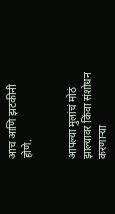आच आणि झटकीनी होणे.


आपल्या मुलांचं मोठं झाल्यावर किंवा संशोधन करणाऱ्या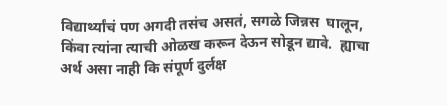विद्यार्थ्यांचं पण अगदी तसंच असतं, सगळे जिन्नस  घालून, किंवा त्यांना त्याची ओळख करून देऊन सोडून द्यावे.  ह्याचा अर्थ असा नाही कि संपूर्ण दुर्लक्ष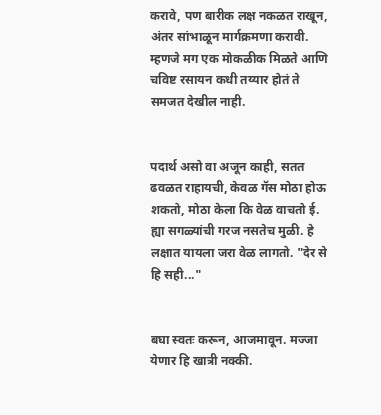करावे, पण बारीक लक्ष नकळत राखून, अंतर सांभाळून मार्गक्रमणा करावी. म्हणजे मग एक मोकळीक मिळते आणि चविष्ट रसायन कधी तय्यार होतं ते समजत देखील नाही.


पदार्थ असो वा अजून काही, सतत ढवळत राहायची, केवळ गॅस मोठा होऊ शकतो, मोठा केला कि वेळ वाचतो ई. ह्या सगळ्यांची गरज नसतेच मुळी. हे लक्षात यायला जरा वेळ लागतो. "देर से हि सही..."


बघा स्वतः करून, आजमावून. मज्जा येणार हि खात्री नक्की.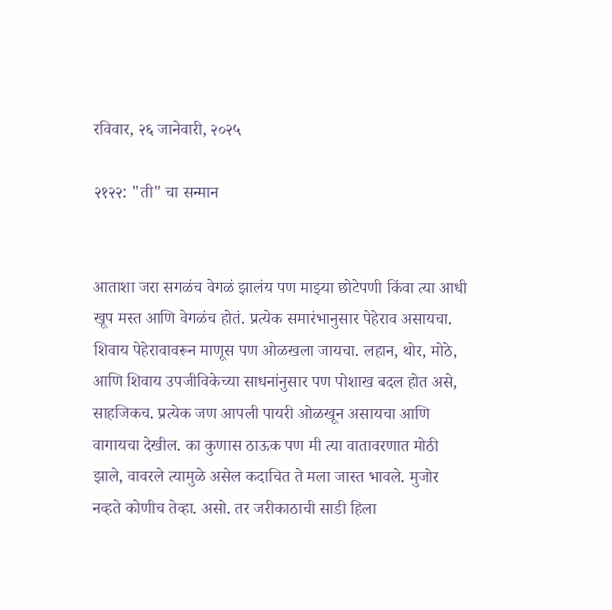रविवार, २६ जानेवारी, २०२५

२१२२: "ती" चा सन्मान


आताशा जरा सगळंच वेगळं झालंय पण माझ्या छोटेपणी किंवा त्या आधी खूप मस्त आणि वेगळंच होतं. प्रत्येक समारंभानुसार पेहेराव असायचा. शिवाय पेहेरावावरून माणूस पण ओळखला जायचा. लहान, थोर, मोठे, आणि शिवाय उपजीविकेच्या साधनांनुसार पण पोशाख बदल होत असे, साहजिकच. प्रत्येक जण आपली पायरी ओळखून असायचा आणि वागायचा देखील. का कुणास ठाऊक पण मी त्या वातावरणात मोठी झाले, वावरले त्यामुळे असेल कदाचित ते मला जास्त भावले. मुजोर नव्हते कोणीच तेव्हा. असो. तर जरीकाठाची साडी हिला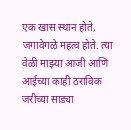एक खास स्थान होते, जगावेगळे महत्व होते. त्या वेळी माझ्या आजी आणि आईच्या काही ठराविक जरीच्या साड्या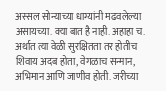अस्सल सोन्याच्या धाग्यांनी मढवलेल्या असायच्या. क्या बात है नाही. अहाहा च. अर्थात त्या वेळी सुरक्षितता तर होतीच शिवाय अदब होता, वेगळाच सन्मान, अभिमान आणि जाणीव होती. जरीच्या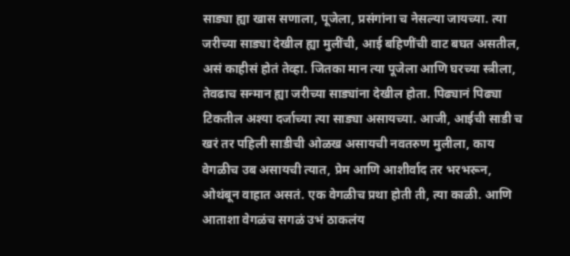साड्या ह्या खास सणाला, पूजेला, प्रसंगांना च नेसल्या जायच्या. त्या जरीच्या साड्या देखील ह्या मुलींची, आई बहिणींची वाट बघत असतील, असं काहीसं होतं तेव्हा. जितका मान त्या पूजेला आणि घरच्या स्त्रीला, तेवढाच सन्मान ह्या जरीच्या साड्यांना देखील होता. पिढ्यानं पिढ्या टिकतील अश्या दर्जाच्या त्या साड्या असायच्या. आजी, आईची साडी च खरं तर पहिली साडीची ओळख असायची नवतरुण मुलीला, काय वेगळीच उब असायची त्यात, प्रेम आणि आशीर्वाद तर भरभरून, ओथंबून वाहात असतं. एक वेगळीच प्रथा होती ती, त्या काळी. आणि आताशा वेगळंच सगळं उभं ठाकलंय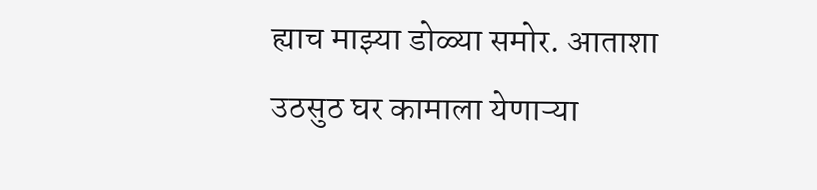ह्याच माझ्या डोळ्या समोर. आताशा उठसुठ घर कामाला येणाऱ्या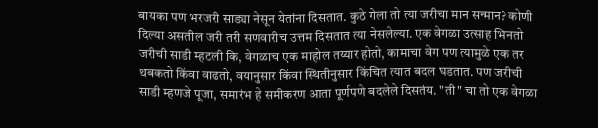बायका पण भरजरी साड्या नेसून येतांना दिसतात. कुठे गेला तो त्या जरीचा मान सन्मान? कोणी दिल्या असतील जरी तरी सणवारीच उत्तम दिसतात त्या नेसलेल्या. एक वेगळा उत्साह भिनतो जरीची साडी म्हटली कि, वेगळाच एक माहोल तय्यार होतो, कामाचा वेग पण त्यामुळे एक तर थबकतो किंवा वाढतो, वयानुसार किंवा स्थितीनुसार किंचित त्यात बदल घडतात. पण जरीची साडी म्हणजे पूजा, समारंभ हे समीकरण आता पूर्णपणे बदलेले दिसतंय. "ती" चा तो एक वेगळा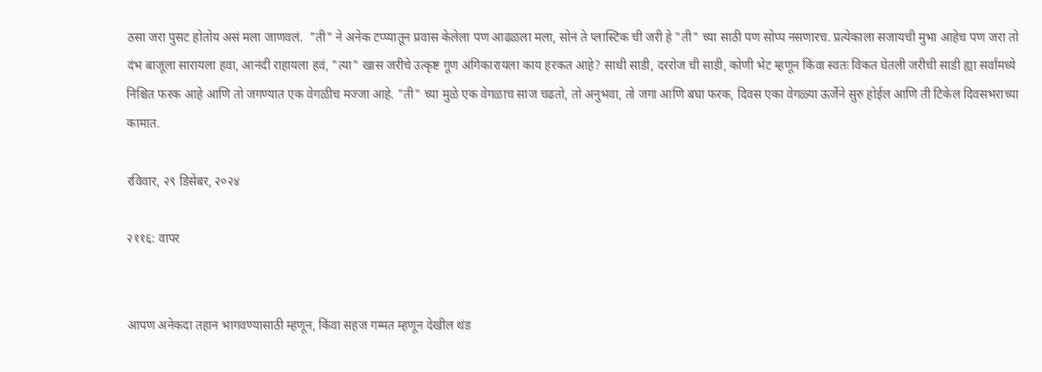ठसा जरा पुसट होतोय असं मला जाणवलं.  "ती" ने अनेक टप्प्यातून प्रवास केलेला पण आढळला मला, सोनं ते प्लास्टिक ची जरी हे "ती" च्या साठी पण सोप्प नसणारच. प्रत्येकाला सजायची मुभा आहेच पण जरा तो दंभ बाजूला सारायला हवा, आनंदी राहायला हवं, "त्या" खास जरीचे उत्कृष्ट गूण अंगिकारायला काय हरकत आहे? साधी साडी, दररोज ची साडी, कोणी भेट म्हणून किंवा स्वतः विकत घेतली जरीची साडी ह्या सर्वांमध्ये निश्चित फरक आहे आणि तो जगण्यात एक वेगळीच मज्जा आहे. "ती" च्या मुळे एक वेगळाच साज चढतो, तो अनुभवा, तो जगा आणि बघा फरक, दिवस एका वेगळ्या ऊर्जेने सुरु होईल आणि ती टिकेल दिवसभराच्या कामात.

रविवार, २९ डिसेंबर, २०२४

२११६: वापर


आपण अनेकदा तहान भागवण्यासाठी म्हणून, किंवा सहज गम्मत म्हणून देखील थंड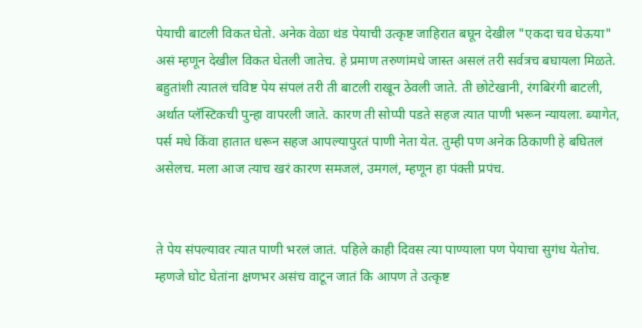पेयाची बाटली विकत घेतो. अनेक वेळा थंड पेयाची उत्कृष्ट जाहिरात बघून देखील "एकदा चव घेऊया" असं म्हणून देखील विकत घेतली जातेच. हे प्रमाण तरुणांमधे जास्त असलं तरी सर्वत्रच बघायला मिळते. बहुतांशी त्यातलं चविष्ट पेय संपलं तरी ती बाटली राखून ठेवली जाते. ती छोटेखानी, रंगबिरंगी बाटली, अर्थात प्लॅस्टिकची पुन्हा वापरली जाते. कारण ती सोप्पी पडते सहज त्यात पाणी भरून न्यायला. ब्यागेत, पर्स मधे किंवा हातात धरून सहज आपल्यापुरतं पाणी नेता येत. तुम्ही पण अनेक ठिकाणी हे बघितलं असेलच. मला आज त्याच खरं कारण समजलं, उमगलं, म्हणून हा पंक्ती प्रपंच.


ते पेय संपल्यावर त्यात पाणी भरलं जातं. पहिले काही दिवस त्या पाण्याला पण पेयाचा सुगंध येतोच. म्हणजे घोट घेतांना क्षणभर असंच वाटून जातं कि आपण ते उत्कृष्ट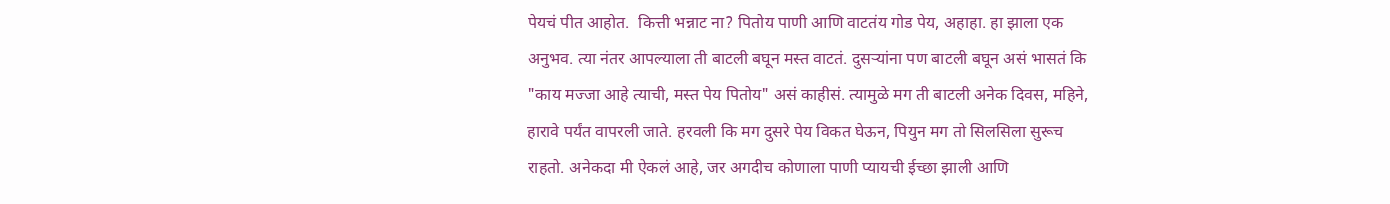पेयचं पीत आहोत.  कित्ती भन्नाट ना? पितोय पाणी आणि वाटतंय गोड पेय, अहाहा. हा झाला एक अनुभव. त्या नंतर आपल्याला ती बाटली बघून मस्त वाटतं. दुसऱ्यांना पण बाटली बघून असं भासतं कि "काय मज्जा आहे त्याची, मस्त पेय पितोय" असं काहीसं. त्यामुळे मग ती बाटली अनेक दिवस, महिने, हारावे पर्यंत वापरली जाते. हरवली कि मग दुसरे पेय विकत घेऊन, पियुन मग तो सिलसिला सुरूच राहतो. अनेकदा मी ऐकलं आहे, जर अगदीच कोणाला पाणी प्यायची ईच्छा झाली आणि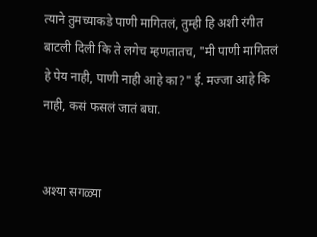त्याने तुमच्याकडे पाणी मागितलं, तुम्ही हि अशी रंगीत बाटली दिली कि ते लगेच म्हणतातच, "मी पाणी मागितलं हे पेय नाही, पाणी नाही आहे का?" ई. मज्जा आहे कि नाही, कसं फसलं जातं बघा.


अश्या सगळ्या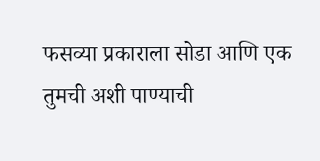फसव्या प्रकाराला सोडा आणि एक तुमची अशी पाण्याची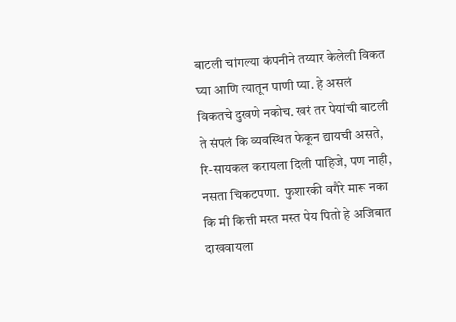बाटली चांगल्या कंपनीने तय्यार केलेली विकत घ्या आणि त्यातून पाणी प्या. हे असलं विकतचे दुखणे नकोच. खरं तर पेयांची बाटली ते संपलं कि व्यवस्थित फेकून द्यायची असते, रि-सायकल करायला दिली पाहिजे, पण नाही, नसता चिकटपणा.  फुशारकी वगैरे मारू नका कि मी कित्ती मस्त मस्त पेय पितो हे अजिबात दाखवायला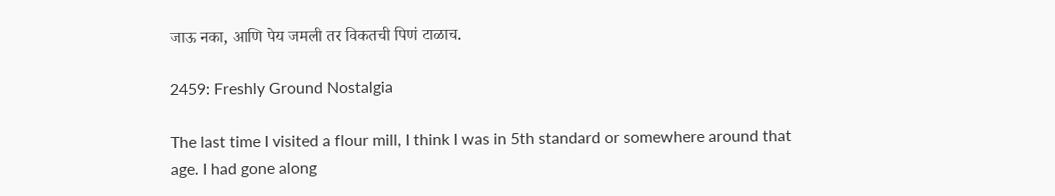जाऊ नका, आणि पेय जमली तर विकतची पिणं टाळाच.

2459: Freshly Ground Nostalgia

The last time I visited a flour mill, I think I was in 5th standard or somewhere around that age. I had gone along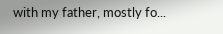with my father, mostly fo...